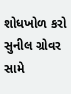શોધખોળ કરો
સુનીલ ગ્રોવર સામે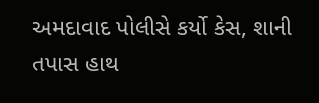અમદાવાદ પોલીસે કર્યો કેસ, શાની તપાસ હાથ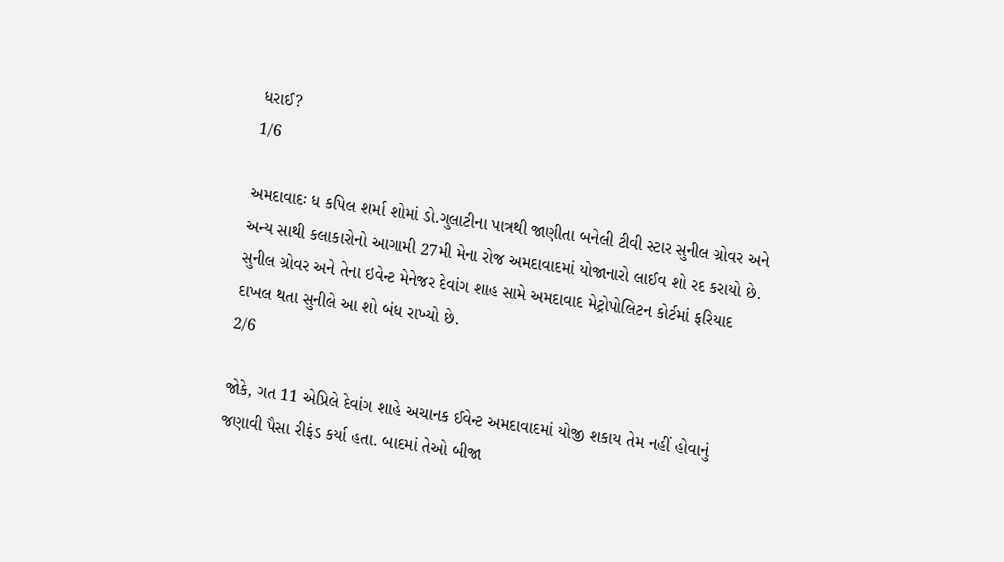ધરાઈ?
1/6

અમદાવાદઃ ધ કપિલ શર્મા શોમાં ડો.ગુલાટીના પાત્રથી જાણીતા બનેલી ટીવી સ્ટાર સુનીલ ગ્રોવર અને અન્ય સાથી કલાકારોનો આગામી 27મી મેના રોજ અમદાવાદમાં યોજાનારો લાઈવ શો રદ કરાયો છે. સુનીલ ગ્રોવર અને તેના ઇવેન્ટ મેનેજર દેવાંગ શાહ સામે અમદાવાદ મેટ્રોપોલિટન કોર્ટમાં ફરિયાદ દાખલ થતા સુનીલે આ શો બંધ રાખ્યો છે.
2/6

જોકે, ગત 11 એપ્રિલે દેવાંગ શાહે અચાનક ઈવેન્ટ અમદાવાદમાં યોજી શકાય તેમ નહીં હોવાનું જણાવી પૈસા રીફંડ કર્યા હતા. બાદમાં તેઓ બીજા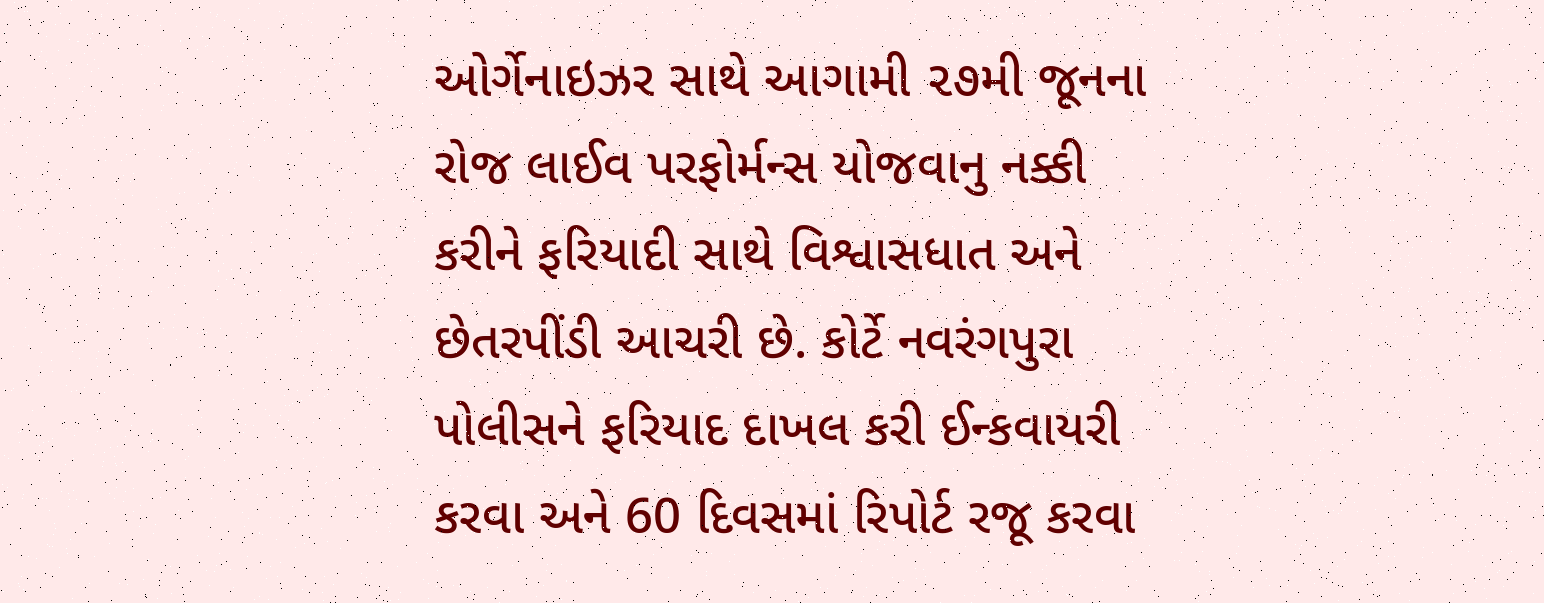ઓર્ગેનાઇઝર સાથે આગામી ૨૭મી જૂનના રોજ લાઈવ પરફોર્મન્સ યોજવાનુ નક્કી કરીને ફરિયાદી સાથે વિશ્વાસધાત અને છેતરપીંડી આચરી છે. કોર્ટે નવરંગપુરા પોલીસને ફરિયાદ દાખલ કરી ઈન્કવાયરી કરવા અને 60 દિવસમાં રિપોર્ટ રજૂ કરવા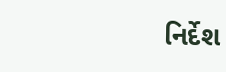નિર્દેશ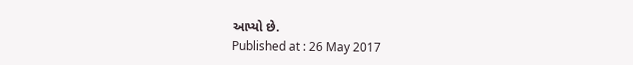આપ્યો છે.
Published at : 26 May 2017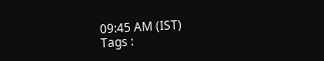09:45 AM (IST)
Tags :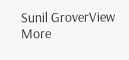Sunil GroverView More